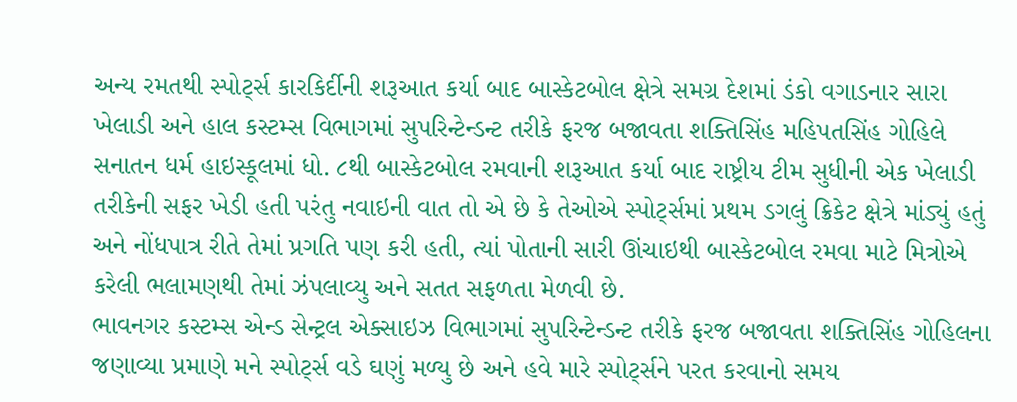અન્ય રમતથી સ્પોર્ટ્સ કારકિર્દીની શરૂઆત કર્યા બાદ બાસ્કેટબોલ ક્ષેત્રે સમગ્ર દેશમાં ડંકો વગાડનાર સારા ખેલાડી અને હાલ કસ્ટમ્સ વિભાગમાં સુપરિન્ટેન્ડન્ટ તરીકે ફરજ બજાવતા શક્તિસિંહ મહિપતસિંહ ગોહિલે સનાતન ધર્મ હાઇસ્કૂલમાં ધો. ૮થી બાસ્કેટબોલ રમવાની શરૂઆત કર્યા બાદ રાષ્ટ્રીય ટીમ સુધીની એક ખેલાડી તરીકેની સફર ખેડી હતી પરંતુ નવાઇની વાત તો એ છે કે તેઓએ સ્પોર્ટ્સમાં પ્રથમ ડગલું ક્રિકેટ ક્ષેત્રે માંડ્યું હતું અને નોંધપાત્ર રીતે તેમાં પ્રગતિ પણ કરી હતી, ત્યાં પોતાની સારી ઊંચાઇથી બાસ્કેટબોલ રમવા માટે મિત્રોએ કરેલી ભલામણથી તેમાં ઝંપલાવ્યુ અને સતત સફળતા મેળવી છે.
ભાવનગર કસ્ટમ્સ એન્ડ સેન્ટ્રલ એક્સાઇઝ વિભાગમાં સુપરિન્ટેન્ડન્ટ તરીકે ફરજ બજાવતા શક્તિસિંહ ગોહિલના જણાવ્યા પ્રમાણે મને સ્પોર્ટ્સ વડે ઘણું મળ્યુ છે અને હવે મારે સ્પોર્ટ્સને પરત કરવાનો સમય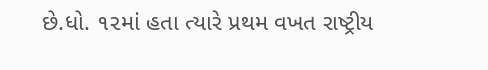છે.ધો. ૧૨માં હતા ત્યારે પ્રથમ વખત રાષ્ટ્રીય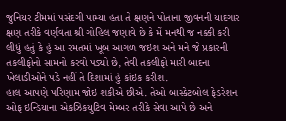જુનિયર ટીમમાં પસંદગી પામ્યા હતા તે ક્ષણને પોતાના જીવનની યાદગાર ક્ષણ તરીકે વર્ણવતા શ્રી ગોહિલ જણાવે છે કે મેં મનથી જ નક્કી કરી લીધું હતું કે હું આ રમતમાં ખૂબ આગળ જઇશ અને મને જે પ્રકારની તકલીફોનો સામનો કરવો પડ્યો છે, તેવી તકલીફો મારી બાદના ખેલાડીઓને પડે નહીં તે દિશામાં હું કાંઇક કરીશ.
હાલ આપણે પરિણામ જોઇ શકીએ છીએ. તેઓ બાસ્કેટબોલ ફેડરેશન ઓફ ઇન્ડિયાના એકઝિકયુટિવ મેમ્બર તરીકે સેવા આપે છે અને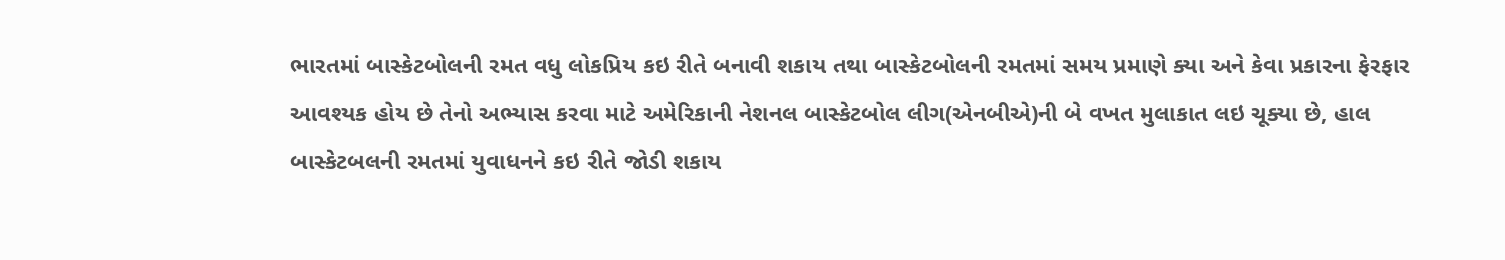ભારતમાં બાસ્કેટબોલની રમત વધુ લોકપ્રિય કઇ રીતે બનાવી શકાય તથા બાસ્કેટબોલની રમતમાં સમય પ્રમાણે ક્યા અને કેવા પ્રકારના ફેરફાર આવશ્યક હોય છે તેનો અભ્યાસ કરવા માટે અમેરિકાની નેશનલ બાસ્કેટબોલ લીગ(એનબીએ)ની બે વખત મુલાકાત લઇ ચૂક્યા છે, હાલ બાસ્કેટબલની રમતમાં યુવાધનને કઇ રીતે જોડી શકાય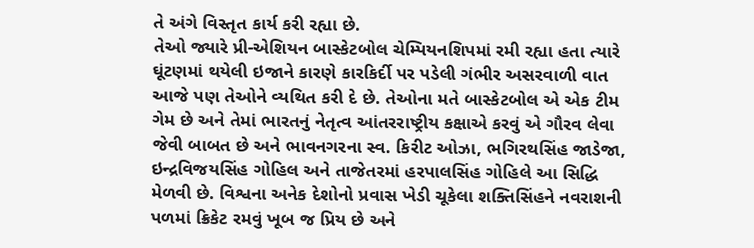તે અંગે વિસ્તૃત કાર્ય કરી રહ્યા છે.
તેઓ જ્યારે પ્રી-એશિયન બાસ્કેટબોલ ચેમ્પિયનશિપમાં રમી રહ્યા હતા ત્યારે ઘૂંટણમાં થયેલી ઇજાને કારણે કારકિર્દી પર પડેલી ગંભીર અસરવાળી વાત આજે પણ તેઓને વ્યથિત કરી દે છે. તેઓના મતે બાસ્કેટબોલ એ એક ટીમ ગેમ છે અને તેમાં ભારતનું નેતૃત્વ આંતરરાષ્ટ્રીય કક્ષાએ કરવું એ ગૌરવ લેવા જેવી બાબત છે અને ભાવનગરના સ્વ. કિરીટ ઓઝા, ભગિરથસિંહ જાડેજા, ઇન્દ્રવિજયસિંહ ગોહિલ અને તાજેતરમાં હરપાલસિંહ ગોહિલે આ સિદ્ધિ મેળવી છે. વિશ્વના અનેક દેશોનો પ્રવાસ ખેડી ચૂકેલા શક્તિસિંહને નવરાશની પળમાં ક્રિકેટ રમવું ખૂબ જ પ્રિય છે અને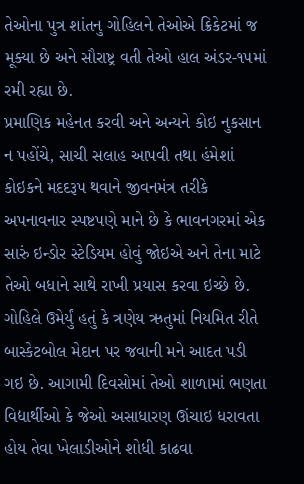તેઓના પુત્ર શાંતનુ ગોહિલને તેઓએ ક્રિકેટમાં જ મૂક્યા છે અને સૌરાષ્ટ્ર વતી તેઓ હાલ અંડર-૧૫માં રમી રહ્યા છે.
પ્રમાણિક મહેનત કરવી અને અન્યને કોઇ નુકસાન ન પહોંચે, સાચી સલાહ આપવી તથા હંમેશાં કોઇકને મદદરૂપ થવાને જીવનમંત્ર તરીકે અપનાવનાર સ્પષ્ટપણે માને છે કે ભાવનગરમાં એક સારું ઇન્ડોર સ્ટેડિયમ હોવું જોઇએ અને તેના માટે તેઓ બધાને સાથે રાખી પ્રયાસ કરવા ઇચ્છે છે. ગોહિલે ઉમેર્યું હતું કે ત્રણેય ઋતુમાં નિયમિત રીતે બાસ્કેટબોલ મેદાન પર જવાની મને આદત પડી ગઇ છે. આગામી દિવસોમાં તેઓ શાળામાં ભણતા વિદ્યાર્થીઓ કે જેઓ અસાધારણ ઊંચાઇ ધરાવતા હોય તેવા ખેલાડીઓને શોધી કાઢવા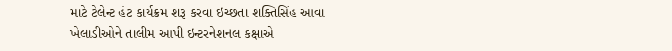માટે ટેલેન્ટ હંટ કાર્યક્રમ શરૂ કરવા ઇચ્છતા શક્તિસિંહ આવા ખેલાડીઓને તાલીમ આપી ઇન્ટરનેશનલ કક્ષાએ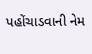પહોંચાડવાની નેમ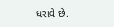ધરાવે છે.